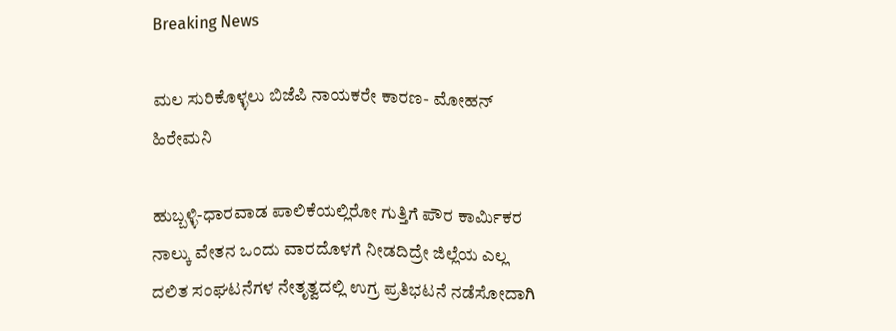Breaking News

ಮಲ ಸುರಿಕೊಳ್ಳಲು ಬಿಜೆಪಿ ನಾಯಕರೇ ಕಾರಣ- ಮೋಹನ್ ಹಿರೇಮನಿ

ಹುಬ್ಬಳ್ಳಿ-ಧಾರವಾಡ ಪಾಲಿಕೆಯಲ್ಲಿರೋ ಗುತ್ತಿಗೆ ಪೌರ ಕಾರ್ಮಿಕರ ನಾಲ್ಕು ವೇತನ ಒಂದು ವಾರದೊಳಗೆ ನೀಡದಿದ್ರೇ ಜಿಲ್ಲೆಯ ಎಲ್ಲ ದಲಿತ ಸಂಘಟನೆಗಳ ನೇತೃತ್ವದಲ್ಲಿ ಉಗ್ರ ಪ್ರತಿಭಟನೆ ನಡೆಸೋದಾಗಿ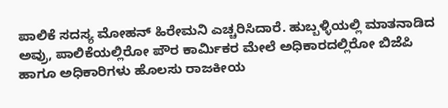ಪಾಲಿಕೆ ಸದಸ್ಯ ಮೋಹನ್ ಹಿರೇಮನಿ ಎಚ್ಚರಿಸಿದಾರೆ. ಹುಬ್ಬಳ್ಳಿಯಲ್ಲಿ ಮಾತನಾಡಿದ ಅವ್ರು, ಪಾಲಿಕೆಯಲ್ಲಿರೋ ಪೌರ ಕಾರ್ಮಿಕರ ಮೇಲೆ ಅಧಿಕಾರದಲ್ಲಿರೋ ಬಿಜೆಪಿ ಹಾಗೂ ಅಧಿಕಾರಿಗಳು ಹೊಲಸು ರಾಜಕೀಯ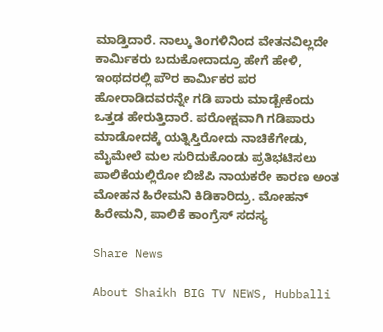ಮಾಡ್ತಿದಾರೆ. ನಾಲ್ಕು ತಿಂಗಳಿನಿಂದ ವೇತನವಿಲ್ಲದೇ ಕಾರ್ಮಿಕರು ಬದುಕೋದಾದ್ರೂ ಹೇಗೆ ಹೇಳಿ, ಇಂಥದರಲ್ಲಿ ಪೌರ ಕಾರ್ಮಿಕರ ಪರ ಹೋರಾಡಿದವರನ್ನೇ ಗಡಿ ಪಾರು ಮಾಡ್ಬೇಕೆಂದು ಒತ್ತಡ ಹೇರುತ್ತಿದಾರೆ. ಪರೋಕ್ಷವಾಗಿ ಗಡಿಪಾರು ಮಾಡೋದಕ್ಕೆ ಯತ್ನಿಸ್ತಿರೋದು ನಾಚಿಕೆಗೇಡು, ಮೈಮೇಲೆ ಮಲ ಸುರಿದುಕೊಂಡು ಪ್ರತಿಭಟಿಸಲು ಪಾಲಿಕೆಯಲ್ಲಿರೋ ಬಿಜೆಪಿ ನಾಯಕರೇ ಕಾರಣ ಅಂತ ಮೋಹನ ಹಿರೇಮನಿ ಕಿಡಿಕಾರಿದ್ರು. ಮೋಹನ್ ಹಿರೇಮನಿ, ಪಾಲಿಕೆ ಕಾಂಗ್ರೆಸ್ ಸದಸ್ಯ

Share News

About Shaikh BIG TV NEWS, Hubballi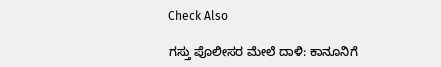Check Also

ಗಸ್ತು ಪೊಲೀಸರ ಮೇಲೆ ದಾಳಿ: ಕಾನೂನಿಗೆ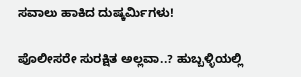ಸವಾಲು ಹಾಕಿದ ದುಷ್ಕರ್ಮಿಗಳು!

ಪೊಲೀಸರೇ ಸುರಕ್ಷಿತ ಅಲ್ಲವಾ..? ಹುಬ್ಬಳ್ಳಿಯಲ್ಲಿ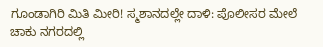ಗೂಂಡಾಗಿರಿ ಮಿತಿ ಮೀರಿ! ಸ್ಮಶಾನದಲ್ಲೇ ದಾಳಿ: ಪೊಲೀಸರ ಮೇಲೆ ಚಾಕು ನಗರದಲ್ಲಿ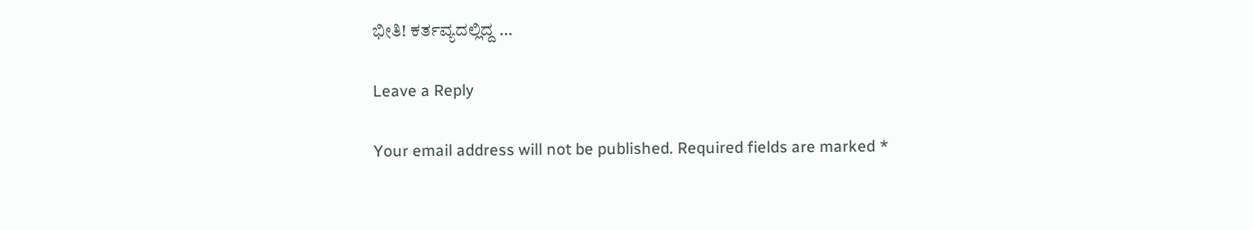ಭೀತಿ! ಕರ್ತವ್ಯದಲ್ಲಿದ್ದ …

Leave a Reply

Your email address will not be published. Required fields are marked *